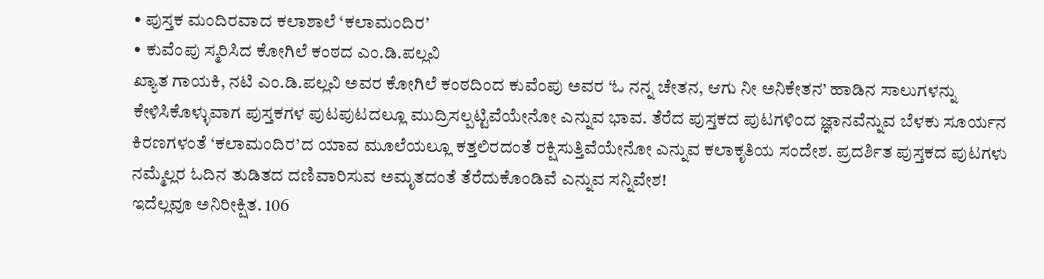• ಪುಸ್ತಕ ಮಂದಿರವಾದ ಕಲಾಶಾಲೆ ‘ಕಲಾಮಂದಿರ’
• ಕುವೆಂಪು ಸ್ಮರಿಸಿದ ಕೋಗಿಲೆ ಕಂಠದ ಎಂ.ಡಿ.ಪಲ್ಲವಿ
ಖ್ಯಾತ ಗಾಯಕಿ, ನಟಿ ಎಂ.ಡಿ.ಪಲ್ಲವಿ ಅವರ ಕೋಗಿಲೆ ಕಂಠದಿಂದ ಕುವೆಂಪು ಅವರ ‘ಓ ನನ್ನ ಚೇತನ, ಆಗು ನೀ ಅನಿಕೇತನ’ ಹಾಡಿನ ಸಾಲುಗಳನ್ನು ಕೇಳಿಸಿಕೊಳ್ಳುವಾಗ ಪುಸ್ತಕಗಳ ಪುಟಪುಟದಲ್ಲೂ ಮುದ್ರಿಸಲ್ಪಟ್ಟಿವೆಯೇನೋ ಎನ್ನುವ ಭಾವ. ತೆರೆದ ಪುಸ್ತಕದ ಪುಟಗಳಿಂದ ಜ್ಞಾನವೆನ್ನುವ ಬೆಳಕು ಸೂರ್ಯನ ಕಿರಣಗಳಂತೆ ‘ಕಲಾಮಂದಿರ’ದ ಯಾವ ಮೂಲೆಯಲ್ಲೂ ಕತ್ತಲಿರದಂತೆ ರಕ್ಷಿಸುತ್ತಿವೆಯೇನೋ ಎನ್ನುವ ಕಲಾಕೃತಿಯ ಸಂದೇಶ. ಪ್ರದರ್ಶಿತ ಪುಸ್ತಕದ ಪುಟಗಳು ನಮ್ಮೆಲ್ಲರ ಓದಿನ ತುಡಿತದ ದಣಿವಾರಿಸುವ ಅಮೃತದಂತೆ ತೆರೆದುಕೊಂಡಿವೆ ಎನ್ನುವ ಸನ್ನಿವೇಶ!
ಇದೆಲ್ಲವೂ ಅನಿರೀಕ್ಷಿತ. 106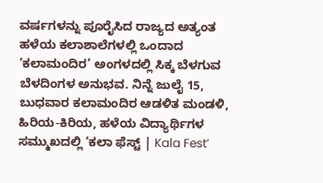ವರ್ಷಗಳನ್ನು ಪೂರೈಸಿದ ರಾಜ್ಯದ ಅತ್ಯಂತ ಹಳೆಯ ಕಲಾಶಾಲೆಗಳಲ್ಲಿ ಒಂದಾದ ‘ಕಲಾಮಂದಿರ’ ಅಂಗಳದಲ್ಲಿ ಸಿಕ್ಕ ಬೆಳಗುವ ಬೆಳದಿಂಗಳ ಅನುಭವ. ನಿನ್ನೆ ಜುಲೈ 15, ಬುಧವಾರ ಕಲಾಮಂದಿರ ಆಡಳಿತ ಮಂಡಳಿ, ಹಿರಿಯ-ಕಿರಿಯ, ಹಳೆಯ ವಿದ್ಯಾರ್ಥಿಗಳ ಸಮ್ಮುಖದಲ್ಲಿ ‘ಕಲಾ ಫೆಸ್ಟ್ | Kala Fest’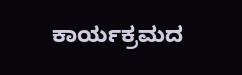ಕಾರ್ಯಕ್ರಮದ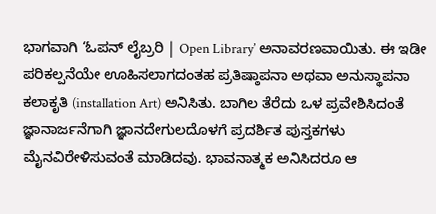ಭಾಗವಾಗಿ ‘ಓಪನ್ ಲೈಬ್ರರಿ | Open Library’ ಅನಾವರಣವಾಯಿತು. ಈ ಇಡೀ ಪರಿಕಲ್ಪನೆಯೇ ಊಹಿಸಲಾಗದಂತಹ ಪ್ರತಿಷ್ಠಾಪನಾ ಅಥವಾ ಅನುಸ್ಥಾಪನಾ ಕಲಾಕೃತಿ (installation Art) ಅನಿಸಿತು. ಬಾಗಿಲ ತೆರೆದು ಒಳ ಪ್ರವೇಶಿಸಿದಂತೆ ಜ್ಞಾನಾರ್ಜನೆಗಾಗಿ ಜ್ಞಾನದೇಗುಲದೊಳಗೆ ಪ್ರದರ್ಶಿತ ಪುಸ್ತಕಗಳು ಮೈನವಿರೇಳಿಸುವಂತೆ ಮಾಡಿದವು. ಭಾವನಾತ್ಮಕ ಅನಿಸಿದರೂ ಆ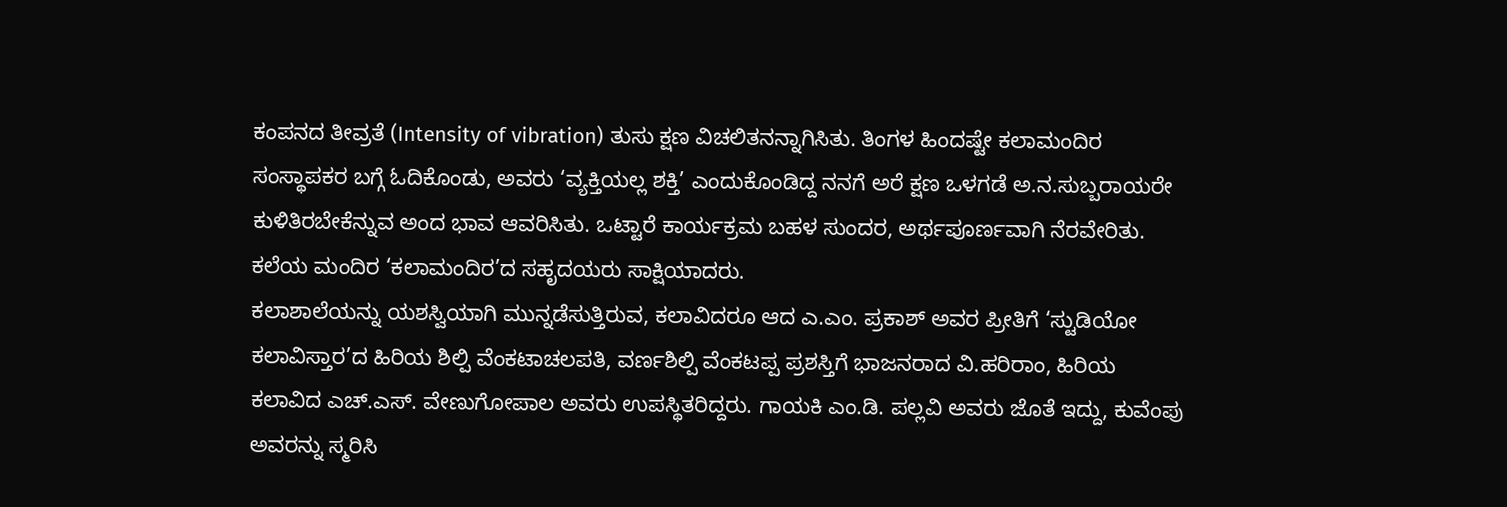ಕಂಪನದ ತೀವ್ರತೆ (Intensity of vibration) ತುಸು ಕ್ಷಣ ವಿಚಲಿತನನ್ನಾಗಿಸಿತು. ತಿಂಗಳ ಹಿಂದಷ್ಟೇ ಕಲಾಮಂದಿರ ಸಂಸ್ಥಾಪಕರ ಬಗ್ಗೆ ಓದಿಕೊಂಡು, ಅವರು ‘ವ್ಯಕ್ತಿಯಲ್ಲ ಶಕ್ತಿ’ ಎಂದುಕೊಂಡಿದ್ದ ನನಗೆ ಅರೆ ಕ್ಷಣ ಒಳಗಡೆ ಅ.ನ.ಸುಬ್ಬರಾಯರೇ ಕುಳಿತಿರಬೇಕೆನ್ನುವ ಅಂದ ಭಾವ ಆವರಿಸಿತು. ಒಟ್ಟಾರೆ ಕಾರ್ಯಕ್ರಮ ಬಹಳ ಸುಂದರ, ಅರ್ಥಪೂರ್ಣವಾಗಿ ನೆರವೇರಿತು. ಕಲೆಯ ಮಂದಿರ ‘ಕಲಾಮಂದಿರ’ದ ಸಹೃದಯರು ಸಾಕ್ಷಿಯಾದರು.
ಕಲಾಶಾಲೆಯನ್ನು ಯಶಸ್ವಿಯಾಗಿ ಮುನ್ನಡೆಸುತ್ತಿರುವ, ಕಲಾವಿದರೂ ಆದ ಎ.ಎಂ. ಪ್ರಕಾಶ್ ಅವರ ಪ್ರೀತಿಗೆ ‘ಸ್ಟುಡಿಯೋ ಕಲಾವಿಸ್ತಾರ’ದ ಹಿರಿಯ ಶಿಲ್ಪಿ ವೆಂಕಟಾಚಲಪತಿ, ವರ್ಣಶಿಲ್ಪಿ ವೆಂಕಟಪ್ಪ ಪ್ರಶಸ್ತಿಗೆ ಭಾಜನರಾದ ವಿ.ಹರಿರಾಂ, ಹಿರಿಯ ಕಲಾವಿದ ಎಚ್.ಎಸ್. ವೇಣುಗೋಪಾಲ ಅವರು ಉಪಸ್ಥಿತರಿದ್ದರು. ಗಾಯಕಿ ಎಂ.ಡಿ. ಪಲ್ಲವಿ ಅವರು ಜೊತೆ ಇದ್ದು, ಕುವೆಂಪು ಅವರನ್ನು ಸ್ಮರಿಸಿ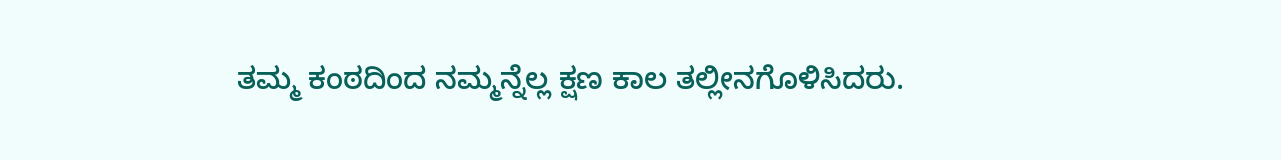ತಮ್ಮ ಕಂಠದಿಂದ ನಮ್ಮನ್ನೆಲ್ಲ ಕ್ಷಣ ಕಾಲ ತಲ್ಲೀನಗೊಳಿಸಿದರು.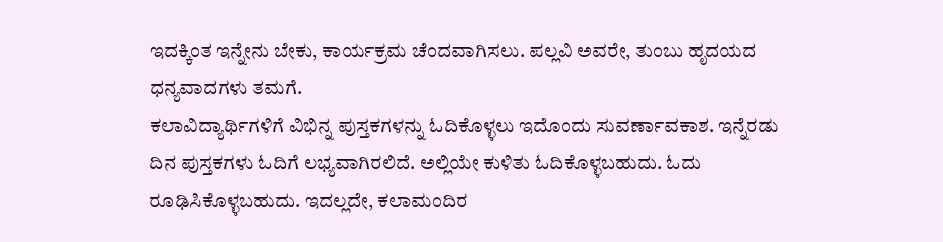ಇದಕ್ಕಿಂತ ಇನ್ನೇನು ಬೇಕು, ಕಾರ್ಯಕ್ರಮ ಚೆಂದವಾಗಿಸಲು. ಪಲ್ಲವಿ ಅವರೇ, ತುಂಬು ಹೃದಯದ ಧನ್ಯವಾದಗಳು ತಮಗೆ.
ಕಲಾವಿದ್ಯಾರ್ಥಿಗಳಿಗೆ ವಿಭಿನ್ನ ಪುಸ್ತಕಗಳನ್ನು ಓದಿಕೊಳ್ಳಲು ಇದೊಂದು ಸುವರ್ಣಾವಕಾಶ. ಇನ್ನೆರಡು ದಿನ ಪುಸ್ತಕಗಳು ಓದಿಗೆ ಲಭ್ಯವಾಗಿರಲಿದೆ. ಅಲ್ಲಿಯೇ ಕುಳಿತು ಓದಿಕೊಳ್ಳಬಹುದು. ಓದು ರೂಢಿಸಿಕೊಳ್ಳಬಹುದು. ಇದಲ್ಲದೇ, ಕಲಾಮಂದಿರ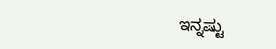ಇನ್ನಷ್ಟು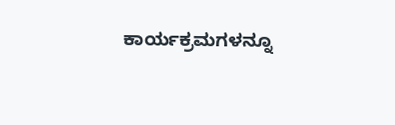ಕಾರ್ಯಕ್ರಮಗಳನ್ನೂ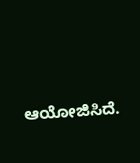ಆಯೋಜಿಸಿದೆ.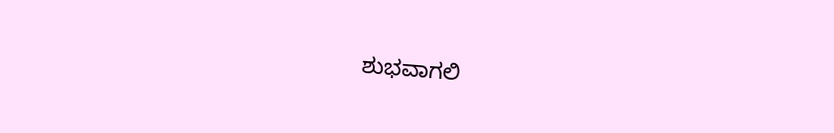ಶುಭವಾಗಲಿ